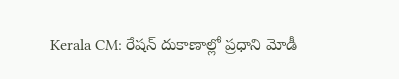Kerala CM: రేషన్ దుకాణాల్లో ప్రధాని మోడీ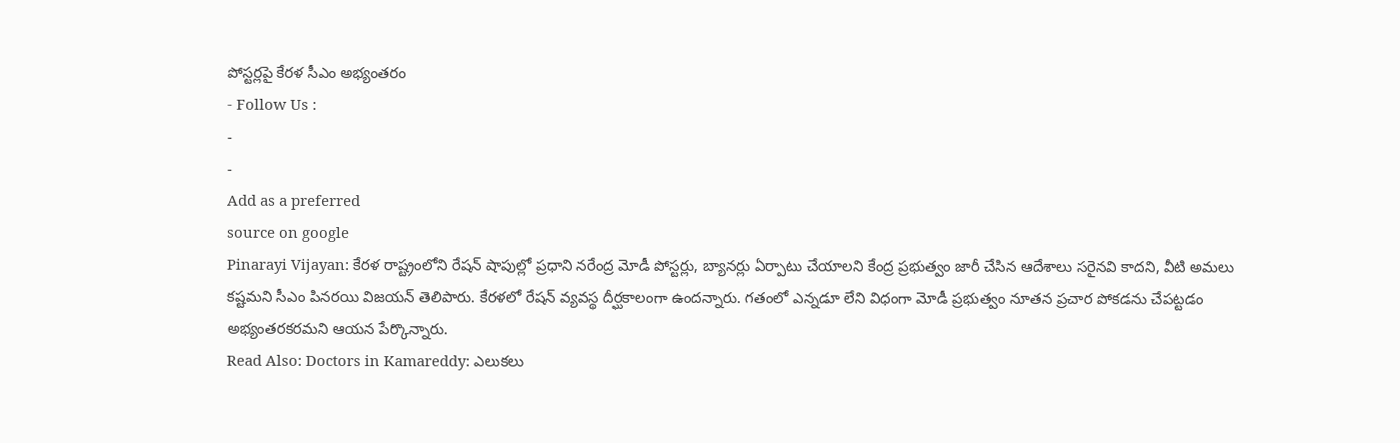పోస్టర్లపై కేరళ సీఎం అభ్యంతరం
- Follow Us :
-
-
Add as a preferred
source on google
Pinarayi Vijayan: కేరళ రాష్ట్రంలోని రేషన్ షాపుల్లో ప్రధాని నరేంద్ర మోడీ పోస్టర్లు, బ్యానర్లు ఏర్పాటు చేయాలని కేంద్ర ప్రభుత్వం జారీ చేసిన ఆదేశాలు సరైనవి కాదని, వీటి అమలు కష్టమని సీఎం పినరయి విజయన్ తెలిపారు. కేరళలో రేషన్ వ్యవస్థ దీర్ఘకాలంగా ఉందన్నారు. గతంలో ఎన్నడూ లేని విధంగా మోడీ ప్రభుత్వం నూతన ప్రచార పోకడను చేపట్టడం అభ్యంతరకరమని ఆయన పేర్కొన్నారు.
Read Also: Doctors in Kamareddy: ఎలుకలు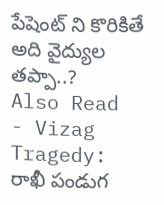పేషెంట్ ని కొరికితే అది వైద్యుల తప్పా..?
Also Read
- Vizag Tragedy: రాఖీ పండుగ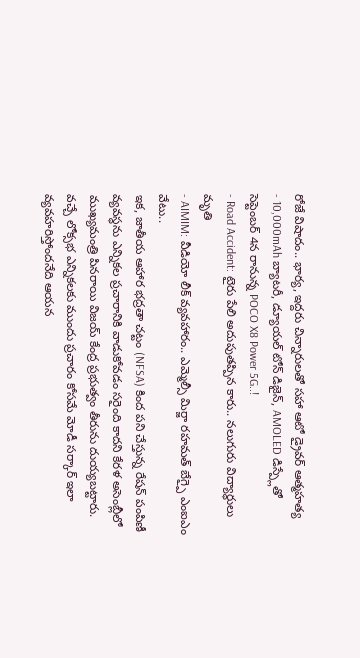రోజే విషాదం.. భార్య, ఇద్దరు చిన్నారులతో సహా ఆటో డ్రైవర్ ఆత్మహత్య
- 10,000mAh బ్యాటరీ, డ్యూయల్ టోన్ డిజైన్, AMOLED డిస్ప్లేతో సెప్టెంబర్ 4న రానున్న POCO X8 Power 5G..!
- Road Accident: టైరు పేలి అదుపుతప్పిన కారు.. నలుగురు విద్యార్థులు మృతి
- AIMIM: వీడియో లీక్ వ్యవహారం.. ఎమ్మెల్సీ మిర్జా రహమత్ బేగ్పై ఎంఐఎం వేటు..
ఇక, జాతీయ ఆహార భద్రతా చట్టం (NFSA) కింద పని చేస్తున్న రేషన్ పంపిణీ వ్యవస్థను ఎన్నికల ప్రచారానికి వాడుకోవడం సరైంది కాదని కేరళ అసెంబ్లీలో ముఖ్యమంత్రి పినరాయి విజయ్ కేంద్ర ప్రభుత్వం తీరును దుయ్యబట్టారు. వచ్చే లోక్సభ ఎన్నికలకు ముందు ప్రచారం కోసమే మోడీ సర్కార్ ఇలా వ్యవహరిస్తోందనేది ఆయన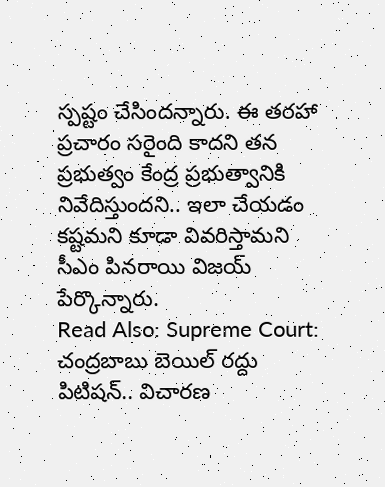స్పష్టం చేసిందన్నారు. ఈ తరహా ప్రచారం సరైంది కాదని తన ప్రభుత్వం కేంద్ర ప్రభుత్వానికి నివేదిస్తుందని.. ఇలా చేయడం కష్టమని కూడా వివరిస్తామని సీఎం పినరాయి విజయ్ పేర్కొన్నారు.
Read Also: Supreme Court: చంద్రబాబు బెయిల్ రద్దు పిటిషన్.. విచారణ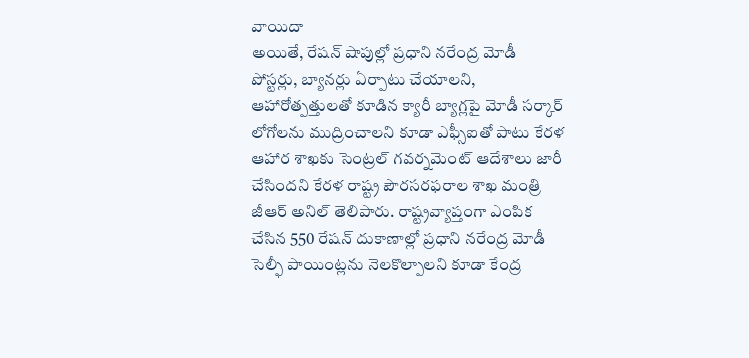వాయిదా
అయితే, రేషన్ షాపుల్లో ప్రధాని నరేంద్ర మోడీ పోస్టర్లు, బ్యానర్లు ఏర్పాటు చేయాలని, ఆహారోత్పత్తులతో కూడిన క్యారీ బ్యాగ్లపై మోడీ సర్కార్ లోగోలను ముద్రించాలని కూడా ఎఫ్సీఐతో పాటు కేరళ ఆహార శాఖకు సెంట్రల్ గవర్నమెంట్ ఆదేశాలు జారీ చేసిందని కేరళ రాష్ట్ర పౌరసరఫరాల శాఖ మంత్రి జీఆర్ అనిల్ తెలిపారు. రాష్ట్రవ్యాప్తంగా ఎంపిక చేసిన 550 రేషన్ దుకాణాల్లో ప్రధాని నరేంద్ర మోడీ సెల్ఫీ పాయింట్లను నెలకొల్పాలని కూడా కేంద్ర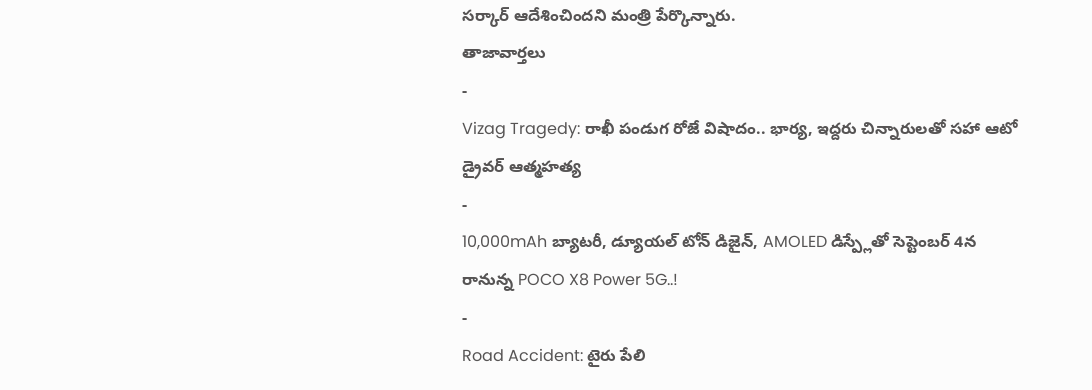సర్కార్ ఆదేశించిందని మంత్రి పేర్కొన్నారు.
తాజావార్తలు
-
Vizag Tragedy: రాఖీ పండుగ రోజే విషాదం.. భార్య, ఇద్దరు చిన్నారులతో సహా ఆటో డ్రైవర్ ఆత్మహత్య
-
10,000mAh బ్యాటరీ, డ్యూయల్ టోన్ డిజైన్, AMOLED డిస్ప్లేతో సెప్టెంబర్ 4న రానున్న POCO X8 Power 5G..!
-
Road Accident: టైరు పేలి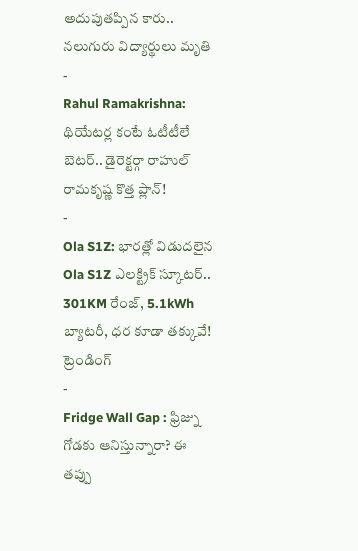అదుపుతప్పిన కారు.. నలుగురు విద్యార్థులు మృతి
-
Rahul Ramakrishna: థియేటర్ల కంటే ఓటీటీలే బెటర్.. డైరెక్టర్గా రాహుల్ రామకృష్ణ కొత్త ప్లాన్!
-
Ola S1Z: భారత్లో విడుదలైన Ola S1Z ఎలక్ట్రిక్ స్కూటర్.. 301KM రేంజ్, 5.1kWh బ్యాటరీ, ధర కూడా తక్కువే!
ట్రెండింగ్
-
Fridge Wall Gap : ఫ్రిజ్ను గోడకు ఆనిస్తున్నారా? ఈ తప్పు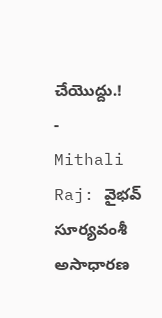చేయొద్దు.!
-
Mithali Raj: వైభవ్ సూర్యవంశీ అసాధారణ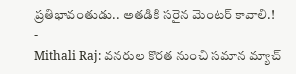ప్రతిభావంతుడు.. అతడికి సరైన మెంటర్ కావాలి.!
-
Mithali Raj: వనరుల కొరత నుంచి సమాన మ్యాచ్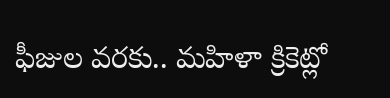ఫీజుల వరకు.. మహిళా క్రికెట్లో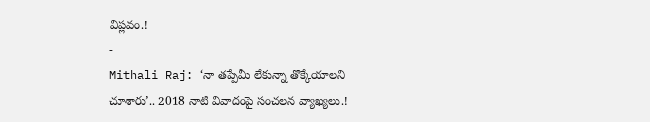విప్లవం.!
-
Mithali Raj: ‘నా తప్పేమీ లేకున్నా తొక్కేయాలని చూశారు’.. 2018 నాటి వివాదంపై సంచలన వ్యాఖ్యలు.!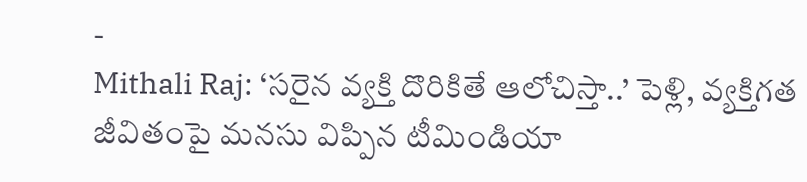-
Mithali Raj: ‘సరైన వ్యక్తి దొరికితే ఆలోచిస్తా..’ పెళ్లి, వ్యక్తిగత జీవితంపై మనసు విప్పిన టీమిండియా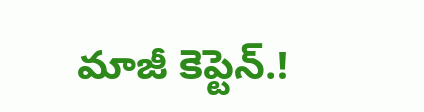మాజీ కెప్టెన్.!